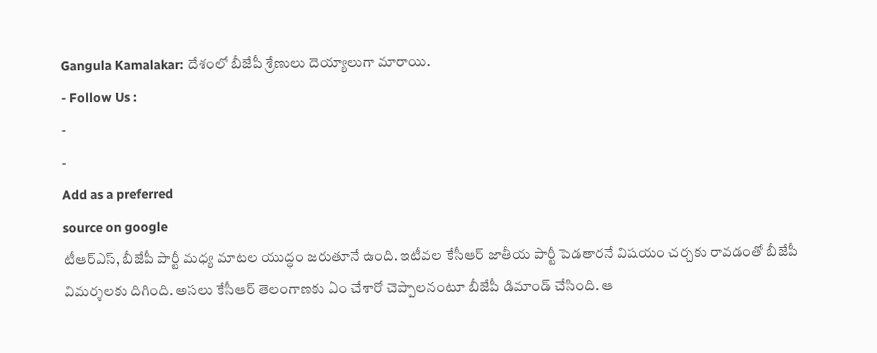Gangula Kamalakar: దేశంలో బీజేపీ శ్రేణులు దెయ్యాలుగా మారాయి.
- Follow Us :
-
-
Add as a preferred
source on google
టీఆర్ఎస్, బీజేపీ పార్టీ మధ్య మాటల యుద్ధం జరుతూనే ఉంది. ఇటీవల కేసీఆర్ జాతీయ పార్టీ పెడతారనే విషయం చర్చకు రావడంతో బీజేపీ విమర్శలకు దిగింది. అసలు కేసీఆర్ తెలంగాణకు ఏం చేశారో చెప్పాలనంటూ బీజేపీ డిమాండ్ చేసింది. ఆ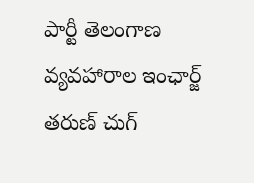పార్టీ తెలంగాణ వ్యవహారాల ఇంఛార్జ్ తరుణ్ చుగ్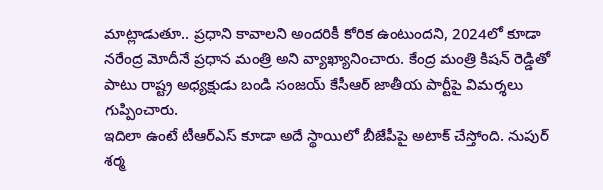మాట్లాడుతూ.. ప్రధాని కావాలని అందరికీ కోరిక ఉంటుందని, 2024లో కూడా నరేంద్ర మోదీనే ప్రధాన మంత్రి అని వ్యాఖ్యానించారు. కేంద్ర మంత్రి కిషన్ రెడ్డితో పాటు రాష్ట్ర అధ్యక్షుడు బండి సంజయ్ కేసీఆర్ జాతీయ పార్టీపై విమర్శలు గుప్పించారు.
ఇదిలా ఉంటే టీఆర్ఎస్ కూడా అదే స్థాయిలో బీజేపీపై అటాక్ చేస్తోంది. నుపుర్ శర్మ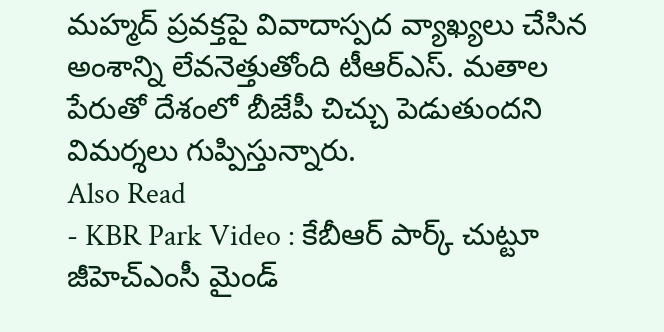మహ్మద్ ప్రవక్తపై వివాదాస్పద వ్యాఖ్యలు చేసిన అంశాన్ని లేవనెత్తుతోంది టీఆర్ఎస్. మతాల పేరుతో దేశంలో బీజేపీ చిచ్చు పెడుతుందని విమర్శలు గుప్పిస్తున్నారు.
Also Read
- KBR Park Video : కేబీఆర్ పార్క్ చుట్టూ జీహెచ్ఎంసీ మైండ్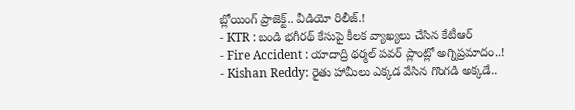బ్లోయింగ్ ప్రాజెక్ట్.. వీడియో రిలీజ్.!
- KTR : బండి భగీరథ్ కేసుపై కీలక వ్యాఖ్యలు చేసిన కేటీఆర్
- Fire Accident : యాదాద్రి థర్మల్ పవర్ ప్లాంట్లో అగ్నిప్రమాదం..!
- Kishan Reddy: రైతు హామీలు ఎక్కడ వేసిన గొంగడి అక్కడే..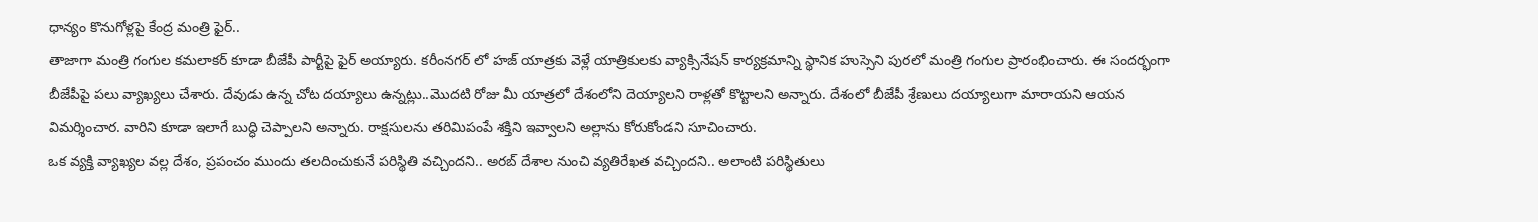ధాన్యం కొనుగోళ్లపై కేంద్ర మంత్రి ఫైర్..
తాజాగా మంత్రి గంగుల కమలాకర్ కూడా బీజేపీ పార్టీపై ఫైర్ అయ్యారు. కరీంనగర్ లో హజ్ యాత్రకు వెళ్లే యాత్రికులకు వ్యాక్సినేషన్ కార్యక్రమాన్ని స్థానిక హుస్సెని పురలో మంత్రి గంగుల ప్రారంభించారు. ఈ సందర్భంగా బీజేపీపై పలు వ్యాఖ్యలు చేశారు. దేవుడు ఉన్న చోట దయ్యాలు ఉన్నట్లు..మొదటి రోజు మీ యాత్రలో దేశంలోని దెయ్యాలని రాళ్లతో కొట్టాలని అన్నారు. దేశంలో బీజేపీ శ్రేణులు దయ్యాలుగా మారాయని ఆయన విమర్శించార. వారిని కూడా ఇలాగే బుద్ధి చెప్పాలని అన్నారు. రాక్షసులను తరిమిపంపే శక్తిని ఇవ్వాలని అల్లాను కోరుకోండని సూచించారు.
ఒక వ్యక్తి వ్యాఖ్యల వల్ల దేశం, ప్రపంచం ముందు తలదించుకునే పరిస్థితి వచ్చిందని.. అరబ్ దేశాల నుంచి వ్యతిరేఖత వచ్చిందని.. అలాంటి పరిస్థితులు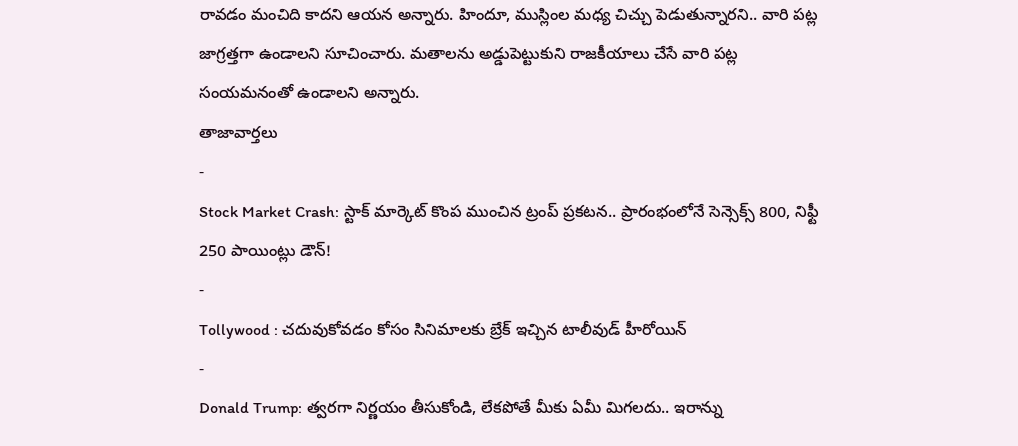రావడం మంచిది కాదని ఆయన అన్నారు. హిందూ, ముస్లింల మధ్య చిచ్చు పెడుతున్నారని.. వారి పట్ల జాగ్రత్తగా ఉండాలని సూచించారు. మతాలను అడ్డుపెట్టుకుని రాజకీయాలు చేసే వారి పట్ల సంయమనంతో ఉండాలని అన్నారు.
తాజావార్తలు
-
Stock Market Crash: స్టాక్ మార్కెట్ కొంప ముంచిన ట్రంప్ ప్రకటన.. ప్రారంభంలోనే సెన్సెక్స్ 800, నిఫ్టీ 250 పాయింట్లు డౌన్!
-
Tollywood : చదువుకోవడం కోసం సినిమాలకు బ్రేక్ ఇచ్చిన టాలీవుడ్ హీరోయిన్
-
Donald Trump: త్వరగా నిర్ణయం తీసుకోండి, లేకపోతే మీకు ఏమీ మిగలదు.. ఇరాన్ను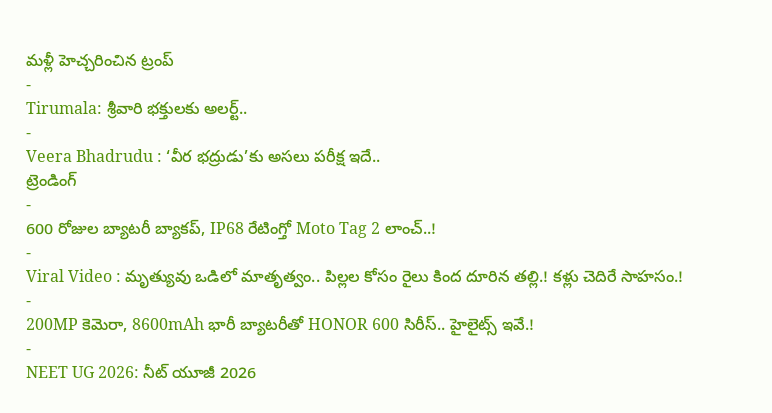మళ్లీ హెచ్చరించిన ట్రంప్
-
Tirumala: శ్రీవారి భక్తులకు అలర్ట్..
-
Veera Bhadrudu : ‘వీర భద్రుడు’కు అసలు పరీక్ష ఇదే..
ట్రెండింగ్
-
600 రోజుల బ్యాటరీ బ్యాకప్, IP68 రేటింగ్తో Moto Tag 2 లాంచ్..!
-
Viral Video : మృత్యువు ఒడిలో మాతృత్వం.. పిల్లల కోసం రైలు కింద దూరిన తల్లి.! కళ్లు చెదిరే సాహసం.!
-
200MP కెమెరా, 8600mAh భారీ బ్యాటరీతో HONOR 600 సిరీస్.. హైలైట్స్ ఇవే.!
-
NEET UG 2026: నీట్ యూజీ 2026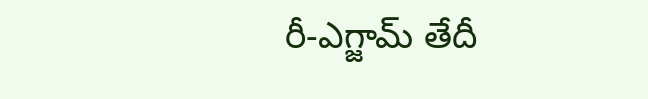రీ-ఎగ్జామ్ తేదీ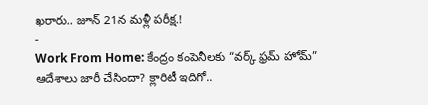ఖరారు.. జూన్ 21న మళ్లీ పరీక్ష.!
-
Work From Home: కేంద్రం కంపెనీలకు “వర్క్ ఫ్రమ్ హోమ్” ఆదేశాలు జారీ చేసిందా? క్లారిటీ ఇదిగో..